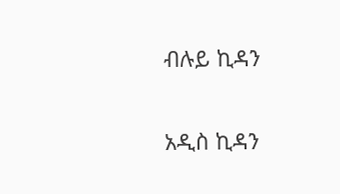ብሉይ ኪዳን

አዲስ ኪዳን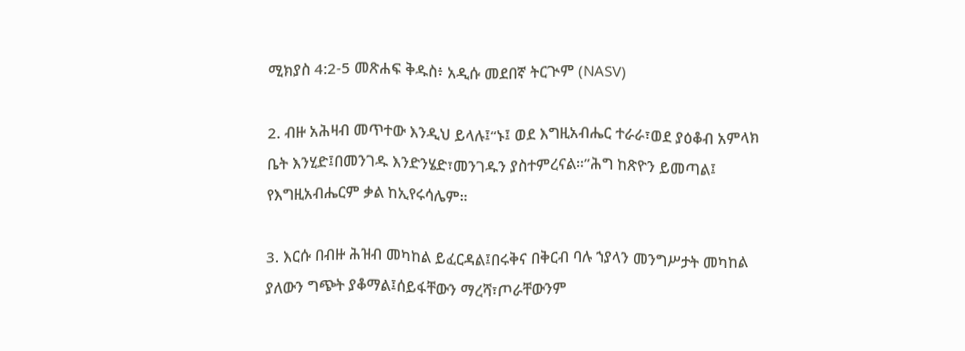ሚክያስ 4:2-5 መጽሐፍ ቅዱስ፥ አዲሱ መደበኛ ትርጒም (NASV)

2. ብዙ አሕዛብ መጥተው እንዲህ ይላሉ፤“ኑ፤ ወደ እግዚአብሔር ተራራ፣ወደ ያዕቆብ አምላክ ቤት እንሂድ፤በመንገዱ እንድንሄድ፣መንገዱን ያስተምረናል።”ሕግ ከጽዮን ይመጣል፤ የእግዚአብሔርም ቃል ከኢየሩሳሌም።

3. እርሱ በብዙ ሕዝብ መካከል ይፈርዳል፤በሩቅና በቅርብ ባሉ ኀያላን መንግሥታት መካከል ያለውን ግጭት ያቆማል፤ሰይፋቸውን ማረሻ፣ጦራቸውንም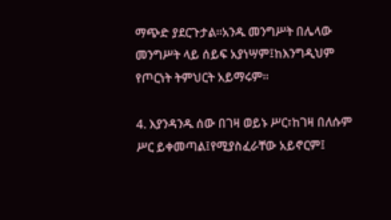ማጭድ ያደርጉታል።አንዱ መንግሥት በሌላው መንግሥት ላይ ሰይፍ አያነሣም፤ከእንግዲህም የጦርነት ትምህርት አይማሩም።

4. እያንዳንዱ ሰው በገዛ ወይኑ ሥር፣ከገዛ በለሱም ሥር ይቀመጣል፤የሚያስፈራቸው አይኖርም፤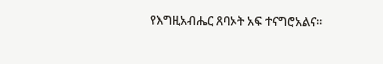የእግዚአብሔር ጸባኦት አፍ ተናግሮአልና።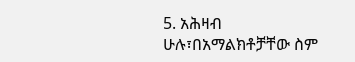5. አሕዛብ ሁሉ፣በአማልክቶቻቸው ስም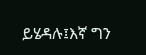ይሄዳሉ፤እኛ ግን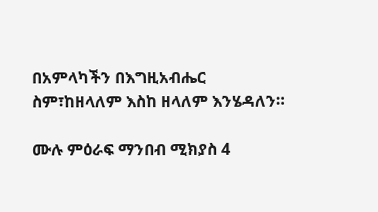በአምላካችን በእግዚአብሔር ስም፣ከዘላለም እስከ ዘላለም እንሄዳለን።

ሙሉ ምዕራፍ ማንበብ ሚክያስ 4